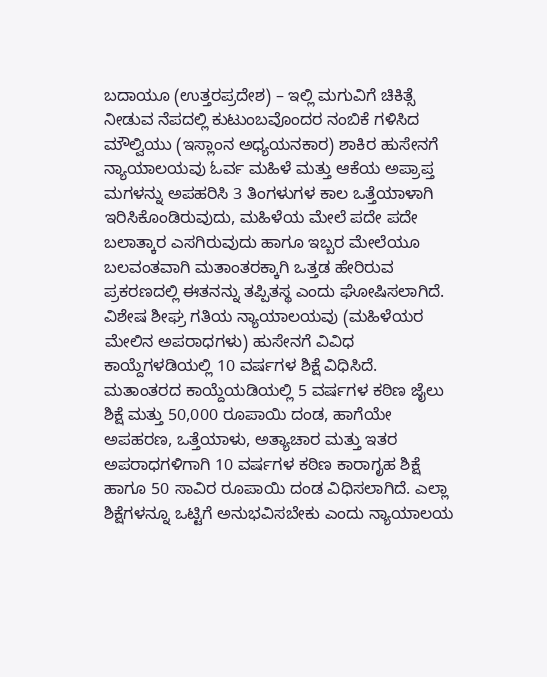ಬದಾಯೂ (ಉತ್ತರಪ್ರದೇಶ) – ಇಲ್ಲಿ ಮಗುವಿಗೆ ಚಿಕಿತ್ಸೆ ನೀಡುವ ನೆಪದಲ್ಲಿ ಕುಟುಂಬವೊಂದರ ನಂಬಿಕೆ ಗಳಿಸಿದ ಮೌಲ್ವಿಯು (ಇಸ್ಲಾಂನ ಅಧ್ಯಯನಕಾರ) ಶಾಕಿರ ಹುಸೇನಗೆ ನ್ಯಾಯಾಲಯವು ಓರ್ವ ಮಹಿಳೆ ಮತ್ತು ಆಕೆಯ ಅಪ್ರಾಪ್ತ ಮಗಳನ್ನು ಅಪಹರಿಸಿ 3 ತಿಂಗಳುಗಳ ಕಾಲ ಒತ್ತೆಯಾಳಾಗಿ ಇರಿಸಿಕೊಂಡಿರುವುದು, ಮಹಿಳೆಯ ಮೇಲೆ ಪದೇ ಪದೇ ಬಲಾತ್ಕಾರ ಎಸಗಿರುವುದು ಹಾಗೂ ಇಬ್ಬರ ಮೇಲೆಯೂ ಬಲವಂತವಾಗಿ ಮತಾಂತರಕ್ಕಾಗಿ ಒತ್ತಡ ಹೇರಿರುವ ಪ್ರಕರಣದಲ್ಲಿ ಈತನನ್ನು ತಪ್ಪಿತಸ್ಥ ಎಂದು ಘೋಷಿಸಲಾಗಿದೆ. ವಿಶೇಷ ಶೀಘ್ರ ಗತಿಯ ನ್ಯಾಯಾಲಯವು (ಮಹಿಳೆಯರ ಮೇಲಿನ ಅಪರಾಧಗಳು) ಹುಸೇನಗೆ ವಿವಿಧ ಕಾಯ್ದೆಗಳಡಿಯಲ್ಲಿ 10 ವರ್ಷಗಳ ಶಿಕ್ಷೆ ವಿಧಿಸಿದೆ. ಮತಾಂತರದ ಕಾಯ್ದೆಯಡಿಯಲ್ಲಿ 5 ವರ್ಷಗಳ ಕಠಿಣ ಜೈಲು ಶಿಕ್ಷೆ ಮತ್ತು 50,000 ರೂಪಾಯಿ ದಂಡ, ಹಾಗೆಯೇ ಅಪಹರಣ, ಒತ್ತೆಯಾಳು, ಅತ್ಯಾಚಾರ ಮತ್ತು ಇತರ ಅಪರಾಧಗಳಿಗಾಗಿ 10 ವರ್ಷಗಳ ಕಠಿಣ ಕಾರಾಗೃಹ ಶಿಕ್ಷೆ ಹಾಗೂ 50 ಸಾವಿರ ರೂಪಾಯಿ ದಂಡ ವಿಧಿಸಲಾಗಿದೆ. ಎಲ್ಲಾ ಶಿಕ್ಷೆಗಳನ್ನೂ ಒಟ್ಟಿಗೆ ಅನುಭವಿಸಬೇಕು ಎಂದು ನ್ಯಾಯಾಲಯ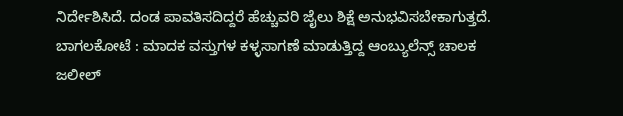ನಿರ್ದೇಶಿಸಿದೆ. ದಂಡ ಪಾವತಿಸದಿದ್ದರೆ ಹೆಚ್ಚುವರಿ ಜೈಲು ಶಿಕ್ಷೆ ಅನುಭವಿಸಬೇಕಾಗುತ್ತದೆ.
ಬಾಗಲಕೋಟೆ : ಮಾದಕ ವಸ್ತುಗಳ ಕಳ್ಳಸಾಗಣೆ ಮಾಡುತ್ತಿದ್ದ ಆಂಬ್ಯುಲೆನ್ಸ್ ಚಾಲಕ ಜಲೀಲ್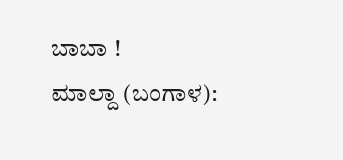ಬಾಬಾ !
ಮಾಲ್ದಾ (ಬಂಗಾಳ):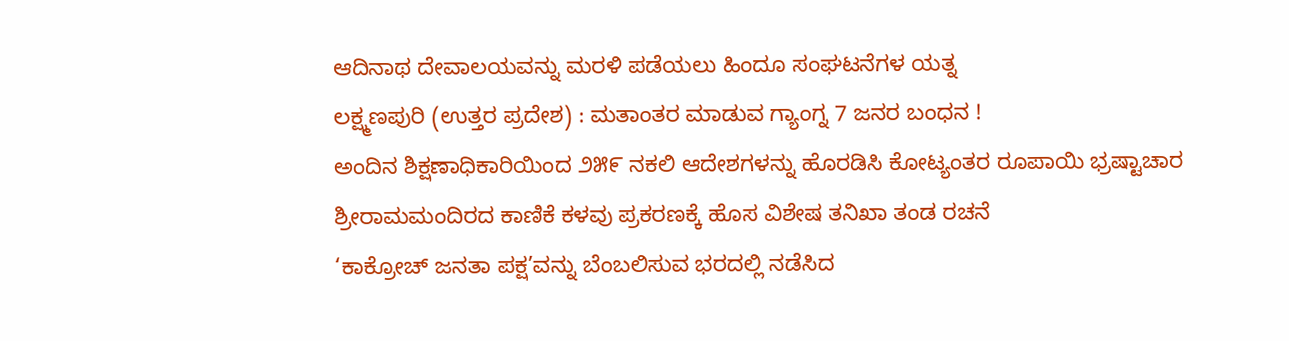ಆದಿನಾಥ ದೇವಾಲಯವನ್ನು ಮರಳಿ ಪಡೆಯಲು ಹಿಂದೂ ಸಂಘಟನೆಗಳ ಯತ್ನ
ಲಕ್ಷ್ಮಣಪುರಿ (ಉತ್ತರ ಪ್ರದೇಶ) : ಮತಾಂತರ ಮಾಡುವ ಗ್ಯಾಂಗ್ನ 7 ಜನರ ಬಂಧನ !
ಅಂದಿನ ಶಿಕ್ಷಣಾಧಿಕಾರಿಯಿಂದ ೨೫೯ ನಕಲಿ ಆದೇಶಗಳನ್ನು ಹೊರಡಿಸಿ ಕೋಟ್ಯಂತರ ರೂಪಾಯಿ ಭ್ರಷ್ಟಾಚಾರ
ಶ್ರೀರಾಮಮಂದಿರದ ಕಾಣಿಕೆ ಕಳವು ಪ್ರಕರಣಕ್ಕೆ ಹೊಸ ವಿಶೇಷ ತನಿಖಾ ತಂಡ ರಚನೆ
‘ಕಾಕ್ರೋಚ್ ಜನತಾ ಪಕ್ಷ’ವನ್ನು ಬೆಂಬಲಿಸುವ ಭರದಲ್ಲಿ ನಡೆಸಿದ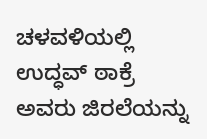ಚಳವಳಿಯಲ್ಲಿ ಉದ್ಧವ್ ಠಾಕ್ರೆ ಅವರು ಜಿರಲೆಯನ್ನು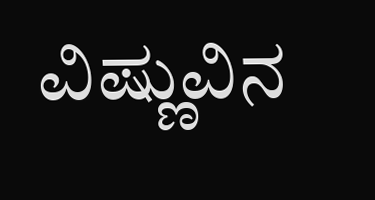ವಿಷ್ಣುವಿನ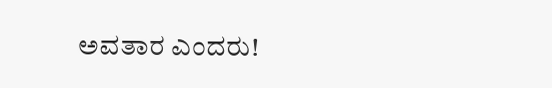ಅವತಾರ ಎಂದರು!